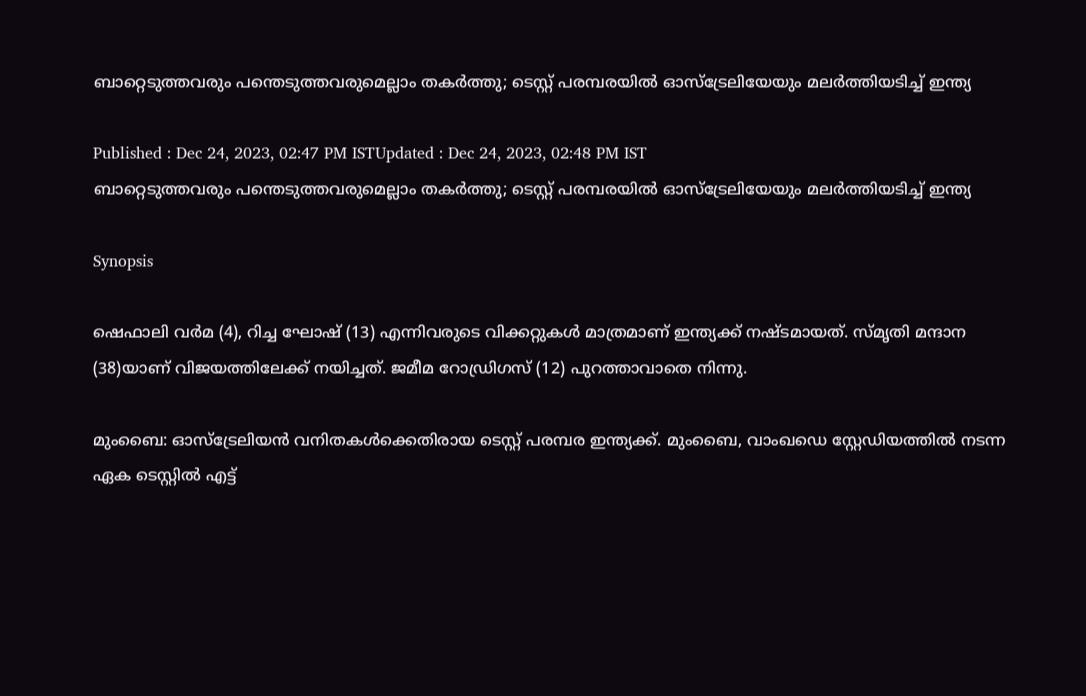ബാറ്റെടുത്തവരും പന്തെടുത്തവരുമെല്ലാം തകര്‍ത്തു; ടെസ്റ്റ് പരമ്പരയില്‍ ഓസ്‌ട്രേലിയേയും മലര്‍ത്തിയടിച്ച് ഇന്ത്യ

Published : Dec 24, 2023, 02:47 PM ISTUpdated : Dec 24, 2023, 02:48 PM IST
ബാറ്റെടുത്തവരും പന്തെടുത്തവരുമെല്ലാം തകര്‍ത്തു; ടെസ്റ്റ് പരമ്പരയില്‍ ഓസ്‌ട്രേലിയേയും മലര്‍ത്തിയടിച്ച് ഇന്ത്യ

Synopsis

ഷെഫാലി വര്‍മ (4), റിച്ച ഘോഷ് (13) എന്നിവരുടെ വിക്കറ്റുകള്‍ മാത്രമാണ് ഇന്ത്യക്ക് നഷ്ടമായത്. സ്മൃതി മന്ദാന (38)യാണ് വിജയത്തിലേക്ക് നയിച്ചത്. ജമീമ റോഡ്രിഗസ് (12) പുറത്താവാതെ നിന്നു.

മുംബൈ: ഓസ്‌ട്രേലിയന്‍ വനിതകള്‍ക്കെതിരായ ടെസ്റ്റ് പരമ്പര ഇന്ത്യക്ക്. മുംബൈ, വാംഖഡെ സ്റ്റേഡിയത്തില്‍ നടന്ന ഏക ടെസ്റ്റില്‍ എട്ട്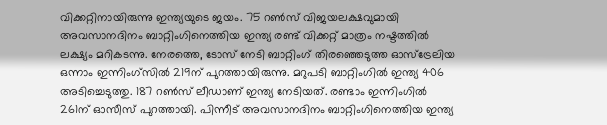വിക്കറ്റിനായിരുന്നു ഇന്ത്യയുടെ ജയം. 75 റണ്‍സ് വിജയലക്ഷവുമായി അവസാനദിനം ബാറ്റിംഗിനെത്തിയ ഇന്ത്യ രണ്ട് വിക്കറ്റ് മാത്രം നഷ്ടത്തില്‍ ലക്ഷ്യം മറികടന്നു. നേരത്തെ, ടോസ് നേടി ബാറ്റിംഗ് തിരഞ്ഞെടുത്ത ഓസ്‌ട്രേലിയ ഒന്നാം ഇന്നിംഗ്‌സില്‍ 219ന് പുറത്തായിരുന്നു. മറുപടി ബാറ്റിംഗില്‍ ഇന്ത്യ 406 അടിച്ചെടുത്തു. 187 റണ്‍സ് ലീഡാണ് ഇന്ത്യ നേടിയത്. രണ്ടാം ഇന്നിംഗില്‍ 261ന് ഓസീസ് പുറത്തായി. പിന്നീട് അവസാനദിനം ബാറ്റിംഗിനെത്തിയ ഇന്ത്യ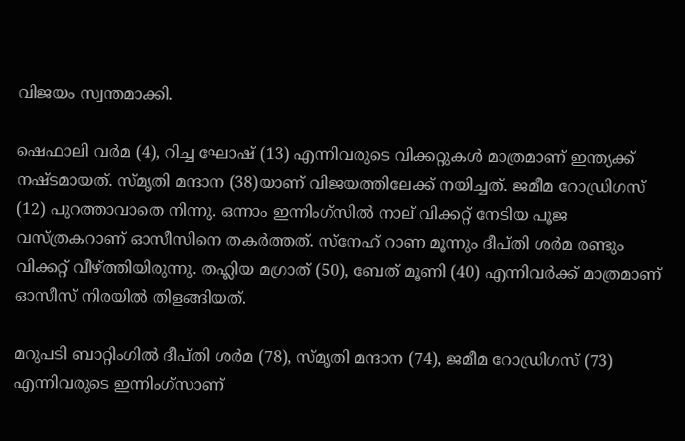വിജയം സ്വന്തമാക്കി.

ഷെഫാലി വര്‍മ (4), റിച്ച ഘോഷ് (13) എന്നിവരുടെ വിക്കറ്റുകള്‍ മാത്രമാണ് ഇന്ത്യക്ക് നഷ്ടമായത്. സ്മൃതി മന്ദാന (38)യാണ് വിജയത്തിലേക്ക് നയിച്ചത്. ജമീമ റോഡ്രിഗസ് (12) പുറത്താവാതെ നിന്നു. ഒന്നാം ഇന്നിംഗ്‌സില്‍ നാല് വിക്കറ്റ് നേടിയ പൂജ വസ്ത്രകറാണ് ഓസീസിനെ തകര്‍ത്തത്. സ്‌നേഹ് റാണ മൂന്നും ദീപ്തി ശര്‍മ രണ്ടും വിക്കറ്റ് വീഴ്ത്തിയിരുന്നു. തഹ്ലിയ മഗ്രാത് (50), ബേത് മൂണി (40) എന്നിവര്‍ക്ക് മാത്രമാണ് ഓസീസ് നിരയില്‍ തിളങ്ങിയത്.

മറുപടി ബാറ്റിംഗില്‍ ദീപ്തി ശര്‍മ (78), സ്മൃതി മന്ദാന (74), ജമീമ റോഡ്രിഗസ് (73) എന്നിവരുടെ ഇന്നിംഗ്‌സാണ്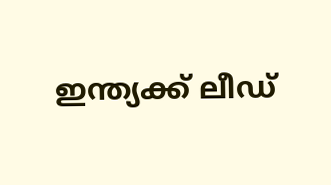ഇന്ത്യക്ക് ലീഡ്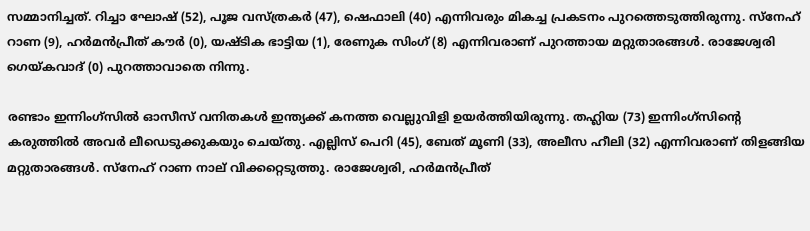സമ്മാനിച്ചത്. റിച്ചാ ഘോഷ് (52), പൂജ വസ്ത്രകര്‍ (47), ഷെഫാലി (40) എന്നിവരും മികച്ച പ്രകടനം പുറത്തെടുത്തിരുന്നു. സ്‌നേഹ് റാണ (9), ഹര്‍മന്‍പ്രീത് കൗര്‍ (0), യഷ്ടിക ഭാട്ടിയ (1), രേണുക സിംഗ് (8) എന്നിവരാണ് പുറത്തായ മറ്റുതാരങ്ങള്‍. രാജേശ്വരി ഗെയ്കവാദ് (0) പുറത്താവാതെ നിന്നു.

രണ്ടാം ഇന്നിംഗ്‌സില്‍ ഓസീസ് വനിതകള്‍ ഇന്ത്യക്ക് കനത്ത വെല്ലുവിളി ഉയര്‍ത്തിയിരുന്നു. തഹ്ലിയ (73) ഇന്നിംഗ്‌സിന്റെ കരുത്തില്‍ അവര്‍ ലീഡെടുക്കുകയും ചെയ്തു. എല്ലിസ് പെറി (45), ബേത് മൂണി (33), അലീസ ഹീലി (32) എന്നിവരാണ് തിളങ്ങിയ മറ്റുതാരങ്ങള്‍. സ്‌നേഹ് റാണ നാല് വിക്കറ്റെടുത്തു. രാജേശ്വരി, ഹര്‍മന്‍പ്രീത്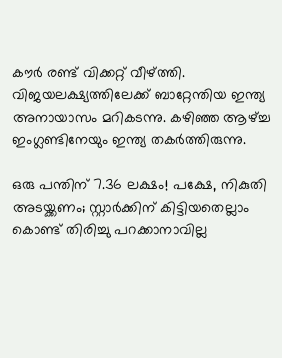കൗര്‍ രണ്ട് വിക്കറ്റ് വീഴ്ത്തി. വിജയലക്ഷ്യത്തിലേക്ക് ബാറ്റേന്തിയ ഇന്ത്യ അനായാസം മറികടന്നു. കഴിഞ്ഞ ആഴ്ച്ച ഇംഗ്ലണ്ടിനേയും ഇന്ത്യ തകര്‍ത്തിരുന്നു.

ഒരു പന്തിന് 7.36 ലക്ഷം! പക്ഷേ, നികുതി അടയ്ക്കണം; സ്റ്റാര്‍ക്കിന് കിട്ടിയതെല്ലാം കൊണ്ട് തിരിച്ചു പറക്കാനാവില്ല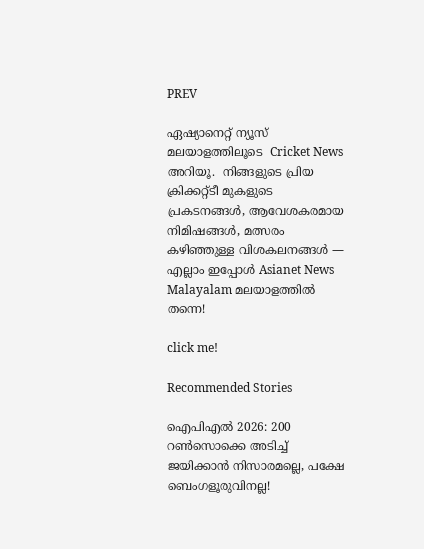PREV

ഏഷ്യാനെറ്റ് ന്യൂസ് മലയാളത്തിലൂടെ  Cricket News അറിയൂ.  നിങ്ങളുടെ പ്രിയ ക്രിക്കറ്റ്ടീ മുകളുടെ പ്രകടനങ്ങൾ, ആവേശകരമായ നിമിഷങ്ങൾ, മത്സരം കഴിഞ്ഞുള്ള വിശകലനങ്ങൾ — എല്ലാം ഇപ്പോൾ Asianet News Malayalam മലയാളത്തിൽ തന്നെ!

click me!

Recommended Stories

ഐപിഎല്‍ 2026: 200 റണ്‍സൊക്കെ അടിച്ച് ജയിക്കാൻ നിസാരമല്ലെ, പക്ഷേ ബെംഗളൂരുവിനല്ല!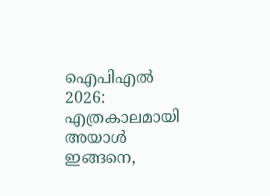ഐപിഎല്‍ 2026: എത്രകാലമായി അയാള്‍ ഇങ്ങനെ,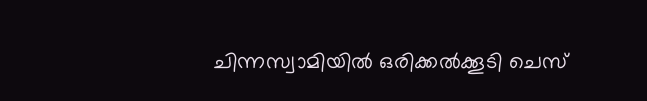ചിന്നസ്വാമിയില്‍ ഒരിക്കല്‍ക്കൂടി ചെസ്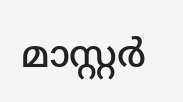മാസ്റ്റര്‍